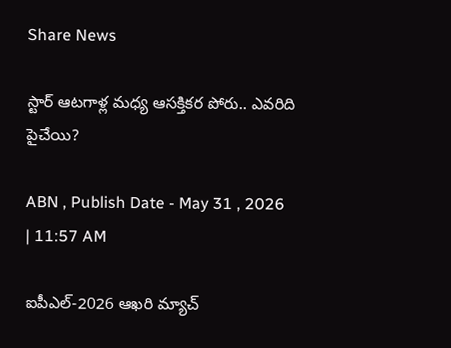Share News

స్టార్ ఆటగాళ్ల మధ్య ఆసక్తికర పోరు.. ఎవరిది పైచేయి?

ABN , Publish Date - May 31 , 2026 | 11:57 AM

ఐపీఎల్-2026 ఆఖరి మ్యాచ్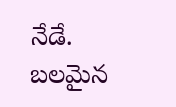నేడే. బలమైన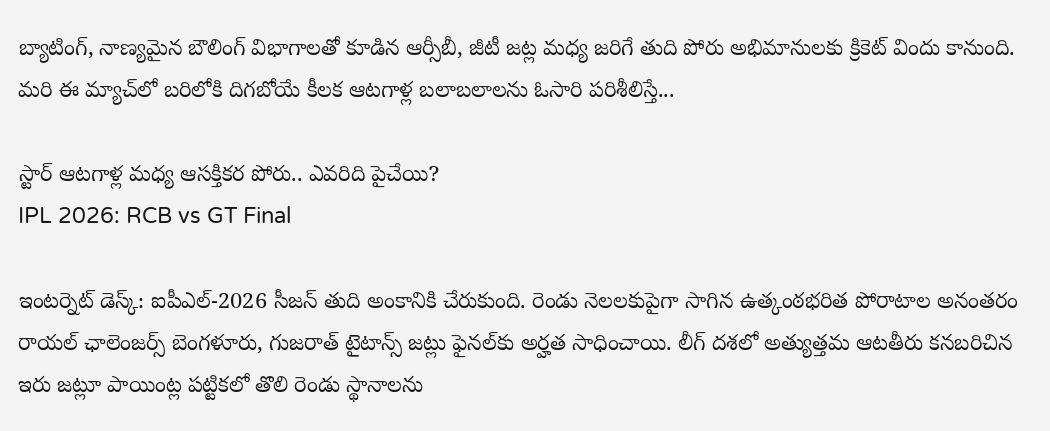బ్యాటింగ్, నాణ్యమైన బౌలింగ్ విభాగాలతో కూడిన ఆర్సీబీ, జీటీ జట్ల మధ్య జరిగే తుది పోరు అభిమానులకు క్రికెట్ విందు కానుంది. మరి ఈ మ్యాచ్‌లో బరిలోకి దిగబోయే కీలక ఆటగాళ్ల బలాబలాలను ఓసారి పరిశీలిస్తే...

స్టార్ ఆటగాళ్ల మధ్య ఆసక్తికర పోరు.. ఎవరిది పైచేయి?
IPL 2026: RCB vs GT Final

ఇంటర్నెట్ డెస్క్: ఐపీఎల్-2026 సీజన్ తుది అంకానికి చేరుకుంది. రెండు నెలలకుపైగా సాగిన ఉత్కంఠభరిత పోరాటాల అనంతరం రాయల్ ఛాలెంజర్స్ బెంగళూరు, గుజరాత్ టైటాన్స్ జట్లు ఫైనల్‌కు అర్హత సాధించాయి. లీగ్ దశలో అత్యుత్తమ ఆటతీరు కనబరిచిన ఇరు జట్లూ పాయింట్ల పట్టికలో తొలి రెండు స్థానాలను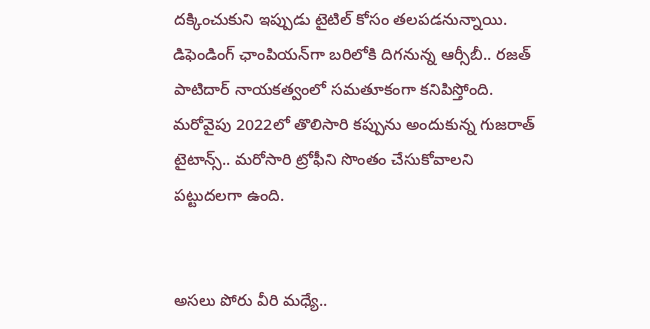దక్కించుకుని ఇప్పుడు టైటిల్ కోసం తలపడనున్నాయి. డిఫెండింగ్ ఛాంపియన్‌గా బరిలోకి దిగనున్న ఆర్సీబీ.. రజత్ పాటిదార్ నాయకత్వంలో సమతూకంగా కనిపిస్తోంది. మరోవైపు 2022లో తొలిసారి కప్పును అందుకున్న గుజరాత్ టైటాన్స్.. మరోసారి ట్రోఫీని సొంతం చేసుకోవాలని పట్టుదలగా ఉంది.


అసలు పోరు వీరి మధ్యే..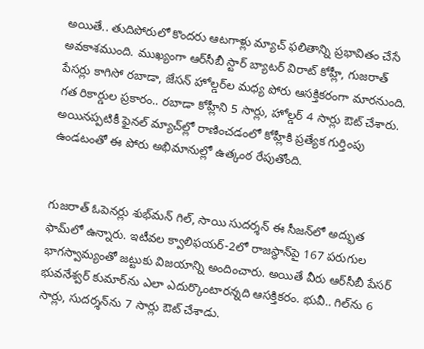అయితే.. తుదిపోరులో కొందరు ఆటగాళ్లు మ్యాచ్ ఫలితాన్ని ప్రభావితం చేసే అవకాశముంది. ముఖ్యంగా ఆర్‌సీబీ స్టార్ బ్యాటర్ విరాట్ కోహ్లీ, గుజరాత్ పేసర్లు కాగిసో రబాడా, జేసన్ హోల్డర్‌ల మధ్య పోరు ఆసక్తికరంగా మారనుంది. గత రికార్డుల ప్రకారం.. రబాడా కోహ్లీని 5 సార్లు, హోల్డర్ 4 సార్లు ఔట్ చేశారు. అయినప్పటికీ ఫైనల్ మ్యాచ్‌ల్లో రాణించడంలో కోహ్లీకి ప్రత్యేక గుర్తింపు ఉండటంతో ఈ పోరు అభిమానుల్లో ఉత్కంఠ రేపుతోంది.


గుజరాత్ ఓపెనర్లు శుభ్‌మన్ గిల్, సాయి సుదర్శన్ ఈ సీజన్‌లో అద్భుత ఫామ్‌లో ఉన్నారు. ఇటీవల క్వాలిఫయర్-2లో రాజస్థాన్‌పై 167 పరుగుల భాగస్వామ్యంతో జట్టుకు విజయాన్ని అందించారు. అయితే వీరు ఆర్‌సీబీ పేసర్ భువనేశ్వర్ కుమార్‌ను ఎలా ఎదుర్కొంటారన్నది ఆసక్తికరం. భువీ.. గిల్‌ను 6 సార్లు, సుదర్శన్‌ను 7 సార్లు ఔట్ చేశాడు.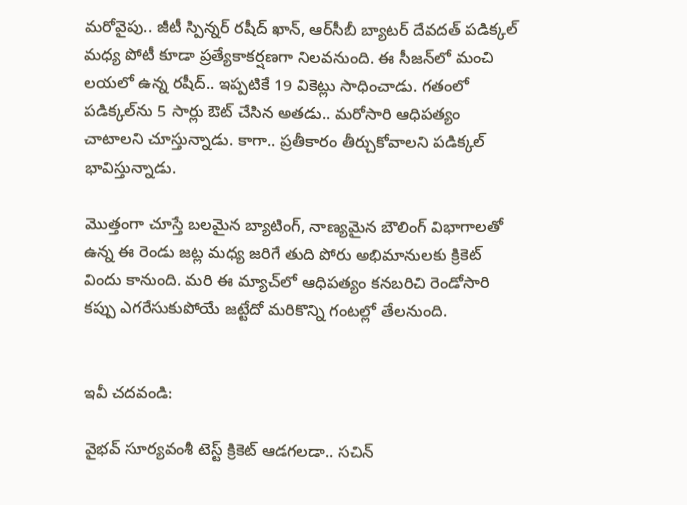మరోవైపు.. జీటీ స్పిన్నర్ రషీద్ ఖాన్, ఆర్‌సీబీ బ్యాటర్ దేవదత్ పడిక్కల్ మధ్య పోటీ కూడా ప్రత్యేకాకర్షణగా నిలవనుంది. ఈ సీజన్‌లో మంచి లయలో ఉన్న రషీద్.. ఇప్పటికే 19 వికెట్లు సాధించాడు. గతంలో పడిక్కల్‌ను 5 సార్లు ఔట్ చేసిన అతడు.. మరోసారి ఆధిపత్యం చాటాలని చూస్తున్నాడు. కాగా.. ప్రతీకారం తీర్చుకోవాలని పడిక్కల్ భావిస్తున్నాడు.

మొత్తంగా చూస్తే బలమైన బ్యాటింగ్, నాణ్యమైన బౌలింగ్ విభాగాలతో ఉన్న ఈ రెండు జట్ల మధ్య జరిగే తుది పోరు అభిమానులకు క్రికెట్ విందు కానుంది. మరి ఈ మ్యాచ్‌లో ఆధిపత్యం కనబరిచి రెండోసారి కప్పు ఎగరేసుకుపోయే జట్టేదో మరికొన్ని గంటల్లో తేలనుంది.


ఇవీ చదవండి:

వైభవ్ సూర్యవంశీ టెస్ట్ క్రికెట్ ఆడగలడా.. సచిన్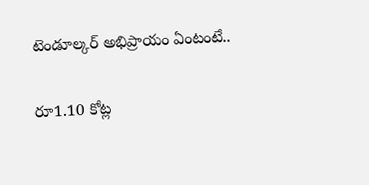టెండూల్కర్ అభిప్రాయం ఏంటంటే..

రూ1.10 కోట్ల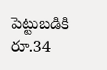పెట్టుబడికి రూ.34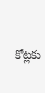కోట్లకు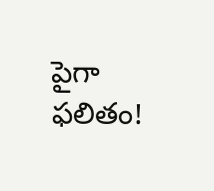పైగా ఫలితం!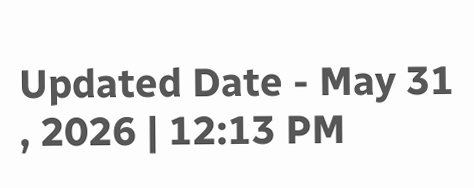Updated Date - May 31 , 2026 | 12:13 PM